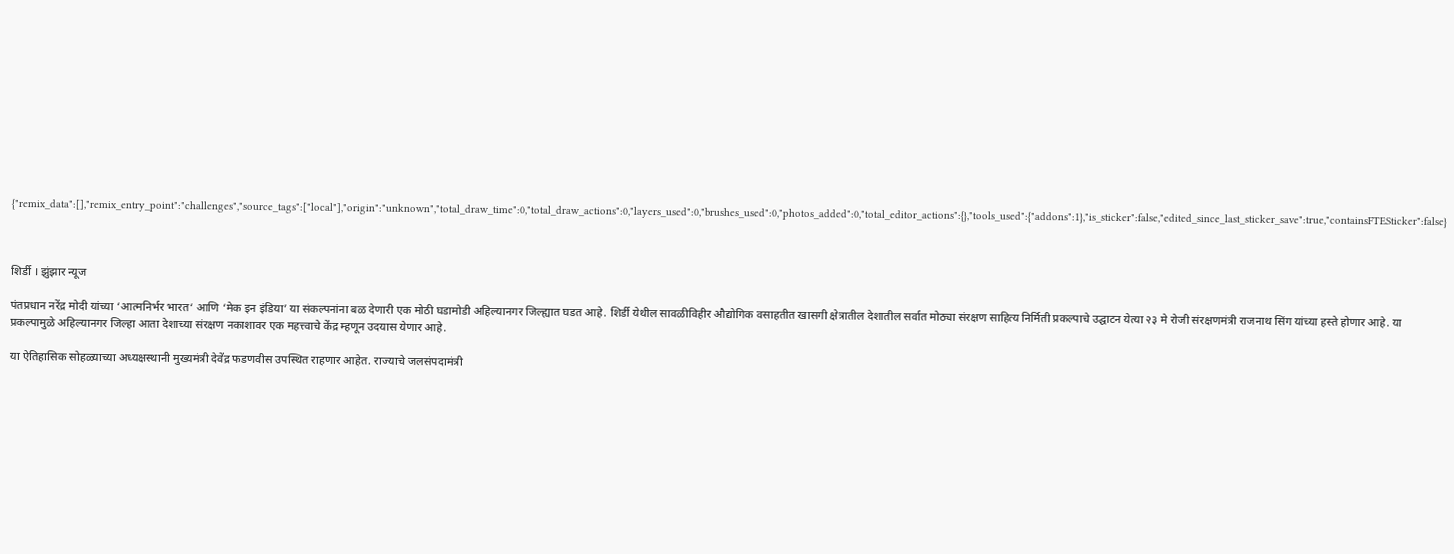{"remix_data":[],"remix_entry_point":"challenges","source_tags":["local"],"origin":"unknown","total_draw_time":0,"total_draw_actions":0,"layers_used":0,"brushes_used":0,"photos_added":0,"total_editor_actions":{},"tools_used":{"addons":1},"is_sticker":false,"edited_since_last_sticker_save":true,"containsFTESticker":false}



शिर्डी । झुंझार न्यूज

पंतप्रधान नरेंद्र मोदी यांच्या ‘आत्मनिर्भर भारत‘ आणि ‘मेक इन इंडिया’ या संकल्पनांना बळ देणारी एक मोठी घडामोडी अहिल्यानगर जिल्ह्यात घडत आहे. शिर्डी येथील सावळीविहीर औद्योगिक वसाहतीत खासगी क्षेत्रातील देशातील सर्वात मोठ्या संरक्षण साहित्य निर्मिती प्रकल्पाचे उद्घाटन येत्या २३ मे रोजी संरक्षणमंत्री राजनाथ सिंग यांच्या हस्ते होणार आहे. या प्रकल्पामुळे अहिल्यानगर जिल्हा आता देशाच्या संरक्षण नकाशावर एक महत्त्वाचे केंद्र म्हणून उदयास येणार आहे.

या ऐतिहासिक सोहळ्याच्या अध्यक्षस्थानी मुख्यमंत्री देवेंद्र फडणवीस उपस्थित राहणार आहेत. राज्याचे जलसंपदामंत्री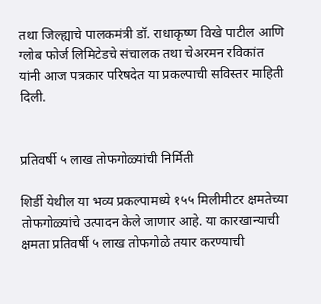तथा जिल्ह्याचे पालकमंत्री डॉ. राधाकृष्ण विखे पाटील आणि ग्लोब फोर्ज लिमिटेडचे संचालक तथा चेअरमन रविकांत यांनी आज पत्रकार परिषदेत या प्रकल्पाची सविस्तर माहिती दिली.


प्रतिवर्षी ५ लाख तोफगोळ्यांची निर्मिती

शिर्डी येथील या भव्य प्रकल्पामध्ये १५५ मिलीमीटर क्षमतेच्या तोफगोळ्यांचे उत्पादन केले जाणार आहे. या कारखान्याची क्षमता प्रतिवर्षी ५ लाख तोफगोळे तयार करण्याची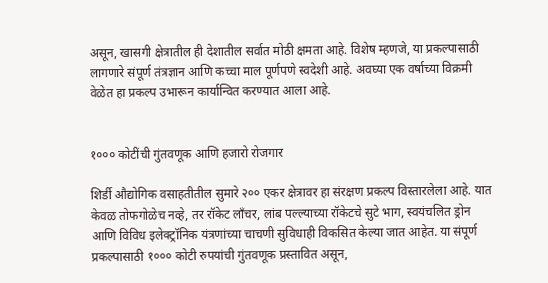असून, खासगी क्षेत्रातील ही देशातील सर्वात मोठी क्षमता आहे. विशेष म्हणजे, या प्रकल्पासाठी लागणारे संपूर्ण तंत्रज्ञान आणि कच्चा माल पूर्णपणे स्वदेशी आहे. अवघ्या एक वर्षाच्या विक्रमी वेळेत हा प्रकल्प उभारून कार्यान्वित करण्यात आला आहे.


१००० कोटींची गुंतवणूक आणि हजारो रोजगार

शिर्डी औद्योगिक वसाहतीतील सुमारे २०० एकर क्षेत्रावर हा संरक्षण प्रकल्प विस्तारलेला आहे. यात केवळ तोफगोळेच नव्हे, तर रॉकेट लाँचर, लांब पल्ल्याच्या रॉकेटचे सुटे भाग, स्वयंचलित ड्रोन आणि विविध इलेक्ट्रॉनिक यंत्रणांच्या चाचणी सुविधाही विकसित केल्या जात आहेत. या संपूर्ण प्रकल्पासाठी १००० कोटी रुपयांची गुंतवणूक प्रस्तावित असून,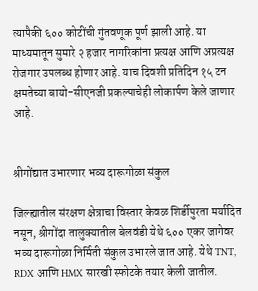त्यापैकी ६०० कोटींची गुंतवणूक पूर्ण झाली आहे. या माध्यमातून सुमारे २ हजार नागरिकांना प्रत्यक्ष आणि अप्रत्यक्ष रोजगार उपलब्ध होणार आहे. याच दिवशी प्रतिदिन १५ टन क्षमतेच्या बायो-सीएनजी प्रकल्पाचेही लोकार्पण केले जाणार आहे.


श्रीगोंद्यात उभारणार भव्य दारूगोळा संकुल

जिल्ह्यातील संरक्षण क्षेत्राचा विस्तार केवळ शिर्डीपुरता मर्यादित नसून, श्रीगोंदा तालुक्यातील बेलवंडी येथे ६०० एकर जागेवर भव्य दारूगोळा निर्मिती संकुल उभारले जात आहे. येथे TNT, RDX आणि HMX सारखी स्फोटके तयार केली जातील.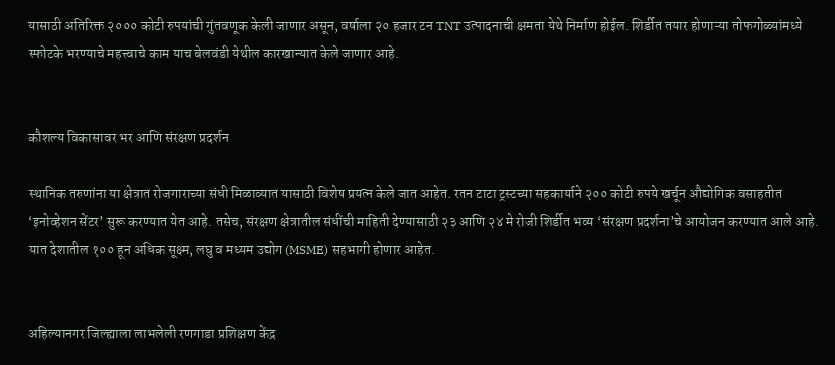यासाठी अतिरिक्त २००० कोटी रुपयांची गुंतवणूक केली जाणार असून, वर्षाला २० हजार टन TNT उत्पादनाची क्षमता येथे निर्माण होईल. शिर्डीत तयार होणाऱ्या तोफगोळ्यांमध्ये स्फोटके भरण्याचे महत्त्वाचे काम याच बेलवंडी येथील कारखान्यात केले जाणार आहे.


कौशल्य विकासावर भर आणि संरक्षण प्रदर्शन

स्थानिक तरुणांना या क्षेत्रात रोजगाराच्या संधी मिळाव्यात यासाठी विशेष प्रयत्न केले जात आहेत. रतन टाटा ट्रस्टच्या सहकार्याने २०० कोटी रुपये खर्चून औद्योगिक वसाहतीत ‘इनोव्हेशन सेंटर’ सुरू करण्यात येत आहे. तसेच, संरक्षण क्षेत्रातील संधींची माहिती देण्यासाठी २३ आणि २४ मे रोजी शिर्डीत भव्य ‘संरक्षण प्रदर्शना’चे आयोजन करण्यात आले आहे. यात देशातील १०० हून अधिक सूक्ष्म, लघु व मध्यम उद्योग (MSME) सहभागी होणार आहेत.


अहिल्यानगर जिल्ह्याला लाभलेली रणगाडा प्रशिक्षण केंद्र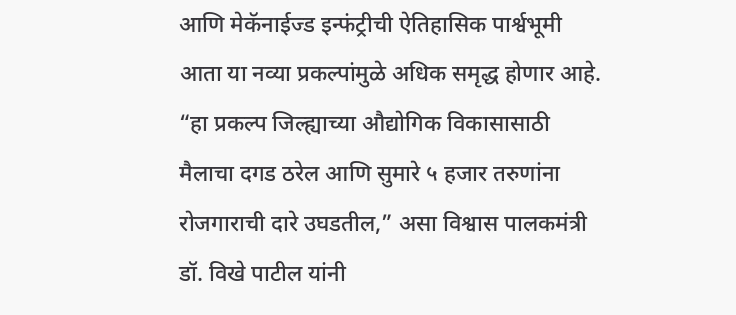आणि मेकॅनाईज्ड इन्फंट्रीची ऐतिहासिक पार्श्वभूमी आता या नव्या प्रकल्पांमुळे अधिक समृद्ध होणार आहे. “हा प्रकल्प जिल्ह्याच्या औद्योगिक विकासासाठी मैलाचा दगड ठरेल आणि सुमारे ५ हजार तरुणांना रोजगाराची दारे उघडतील,” असा विश्वास पालकमंत्री डॉ. विखे पाटील यांनी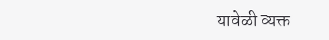यावेळी व्यक्त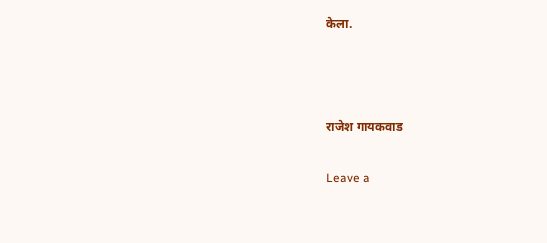केला.



राजेश गायकवाड

Leave a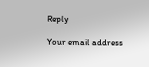Reply

Your email address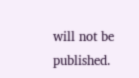will not be published.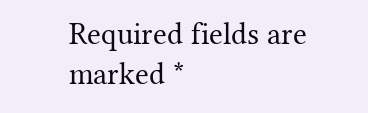Required fields are marked *